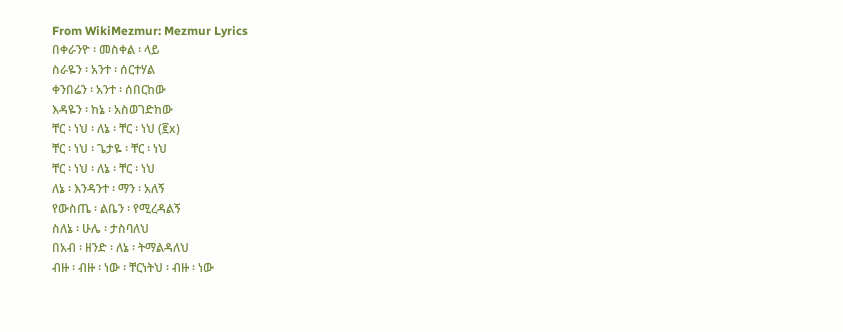From WikiMezmur: Mezmur Lyrics
በቀራንዮ ፡ መስቀል ፡ ላይ
ስራዬን ፡ አንተ ፡ ሰርተሃል
ቀንበሬን ፡ አንተ ፡ ሰበርከው
እዳዬን ፡ ከኔ ፡ አስወገድከው
ቸር ፡ ነህ ፡ ለኔ ፡ ቸር ፡ ነህ (፪x)
ቸር ፡ ነህ ፡ ጌታዬ ፡ ቸር ፡ ነህ
ቸር ፡ ነህ ፡ ለኔ ፡ ቸር ፡ ነህ
ለኔ ፡ እንዳንተ ፡ ማን ፡ አለኝ
የውስጤ ፡ ልቤን ፡ የሚረዳልኝ
ስለኔ ፡ ሁሌ ፡ ታስባለህ
በአብ ፡ ዘንድ ፡ ለኔ ፡ ትማልዳለህ
ብዙ ፡ ብዙ ፡ ነው ፡ ቸርነትህ ፡ ብዙ ፡ ነው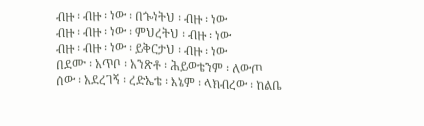ብዙ ፡ ብዙ ፡ ነው ፡ በጐነትህ ፡ ብዙ ፡ ነው
ብዙ ፡ ብዙ ፡ ነው ፡ ምህረትህ ፡ ብዙ ፡ ነው
ብዙ ፡ ብዙ ፡ ነው ፡ ይቅርታህ ፡ ብዙ ፡ ነው
በደሙ ፡ አጥቦ ፡ አንጽቶ ፡ ሕይወቴንም ፡ ለውጦ
ሰው ፡ አደረገኝ ፡ ረድኤቴ ፡ እኔም ፡ ላክብረው ፡ ከልቤ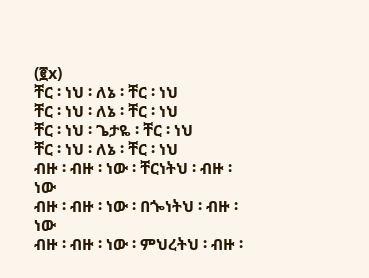(፪x)
ቸር ፡ ነህ ፡ ለኔ ፡ ቸር ፡ ነህ
ቸር ፡ ነህ ፡ ለኔ ፡ ቸር ፡ ነህ
ቸር ፡ ነህ ፡ ጌታዬ ፡ ቸር ፡ ነህ
ቸር ፡ ነህ ፡ ለኔ ፡ ቸር ፡ ነህ
ብዙ ፡ ብዙ ፡ ነው ፡ ቸርነትህ ፡ ብዙ ፡ ነው
ብዙ ፡ ብዙ ፡ ነው ፡ በጐነትህ ፡ ብዙ ፡ ነው
ብዙ ፡ ብዙ ፡ ነው ፡ ምህረትህ ፡ ብዙ ፡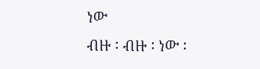ነው
ብዙ ፡ ብዙ ፡ ነው ፡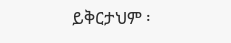ይቅርታህም ፡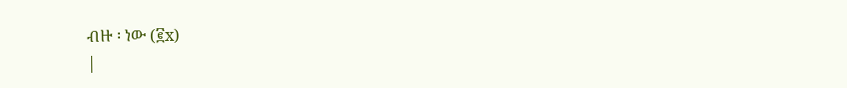ብዙ ፡ ነው (፪x)
|